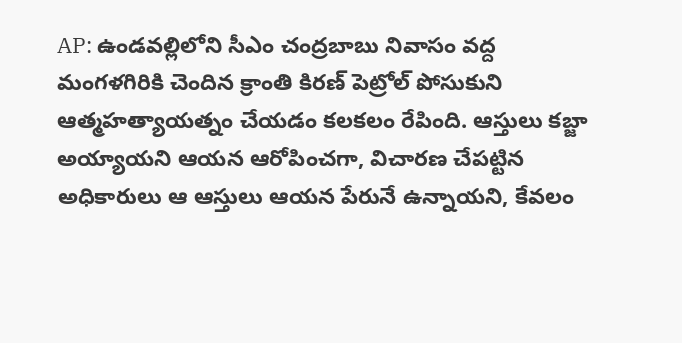AP: ఉండవల్లిలోని సీఎం చంద్రబాబు నివాసం వద్ద మంగళగిరికి చెందిన క్రాంతి కిరణ్ పెట్రోల్ పోసుకుని ఆత్మహత్యాయత్నం చేయడం కలకలం రేపింది. ఆస్తులు కబ్జా అయ్యాయని ఆయన ఆరోపించగా, విచారణ చేపట్టిన అధికారులు ఆ ఆస్తులు ఆయన పేరునే ఉన్నాయని, కేవలం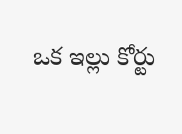ఒక ఇల్లు కోర్టు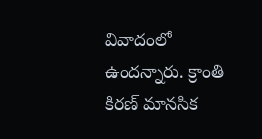వివాదంలో ఉందన్నారు. క్రాంతి కిరణ్ మానసిక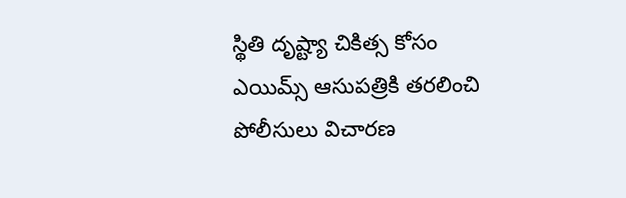స్థితి దృష్ట్యా చికిత్స కోసం ఎయిమ్స్ ఆసుపత్రికి తరలించి పోలీసులు విచారణ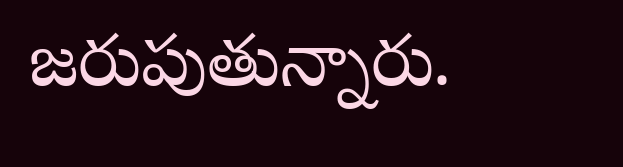జరుపుతున్నారు.